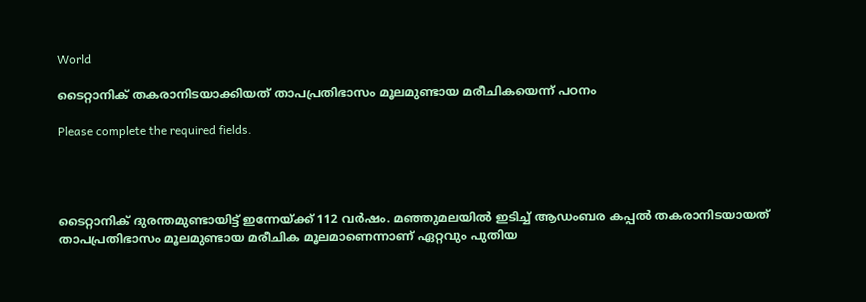World

ടൈറ്റാനിക് തകരാനിടയാക്കിയത് താപപ്രതിഭാസം മൂലമുണ്ടായ മരീചികയെന്ന് പഠനം

Please complete the required fields.




ടൈറ്റാനിക് ദുരന്തമുണ്ടായിട്ട് ഇന്നേയ്ക്ക് 112 വര്‍ഷം. മഞ്ഞുമലയില്‍ ഇടിച്ച് ആഡംബര കപ്പല്‍ തകരാനിടയായത് താപപ്രതിഭാസം മൂലമുണ്ടായ മരീചിക മൂലമാണെന്നാണ് ഏറ്റവും പുതിയ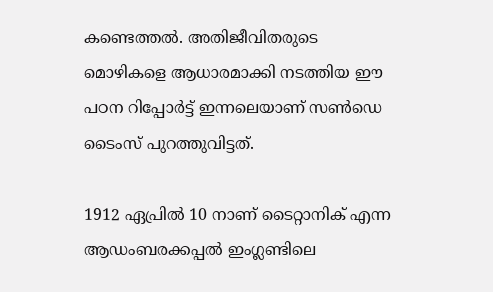കണ്ടെത്തല്‍. അതിജീവിതരുടെ മൊഴികളെ ആധാരമാക്കി നടത്തിയ ഈ പഠന റിപ്പോര്‍ട്ട് ഇന്നലെയാണ് സണ്‍ഡെ ടൈംസ് പുറത്തുവിട്ടത്.

1912 ഏപ്രില്‍ 10 നാണ് ടൈറ്റാനിക് എന്ന ആഡംബരക്കപ്പല്‍ ഇംഗ്ലണ്ടിലെ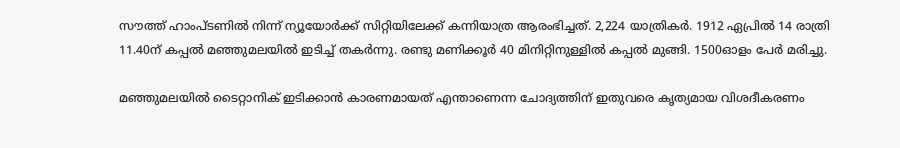സൗത്ത് ഹാംപ്ടണില്‍ നിന്ന് ന്യൂയോര്‍ക്ക് സിറ്റിയിലേക്ക് കന്നിയാത്ര ആരംഭിച്ചത്. 2,224 യാത്രികര്‍. 1912 ഏപ്രില്‍ 14 രാത്രി 11.40ന് കപ്പല്‍ മഞ്ഞുമലയില്‍ ഇടിച്ച് തകര്‍ന്നു. രണ്ടു മണിക്കൂര്‍ 40 മിനിറ്റിനുള്ളില്‍ കപ്പല്‍ മുങ്ങി. 1500ഓളം പേര്‍ മരിച്ചു.

മഞ്ഞുമലയില്‍ ടൈറ്റാനിക് ഇടിക്കാന്‍ കാരണമായത് എന്താണെന്ന ചോദ്യത്തിന് ഇതുവരെ കൃത്യമായ വിശദീകരണം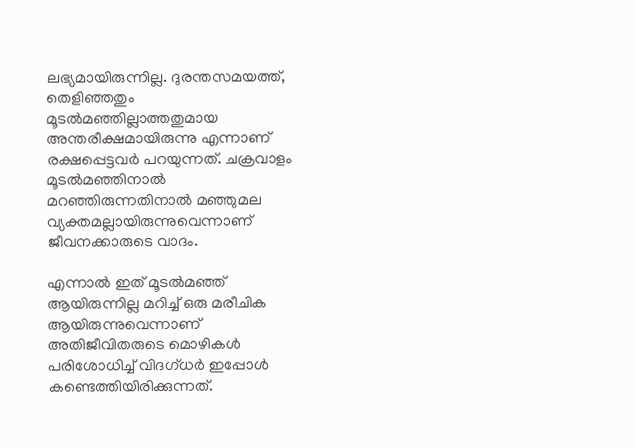ലഭ്യമായിരുന്നില്ല. ദുരന്തസമയത്ത്, തെളിഞ്ഞതും മൂടല്‍മഞ്ഞില്ലാത്തതുമായ അന്തരീക്ഷമായിരുന്നു എന്നാണ് രക്ഷപ്പെട്ടവര്‍ പറയുന്നത്. ചക്രവാളം മൂടല്‍മഞ്ഞിനാല്‍ മറഞ്ഞിരുന്നതിനാല്‍ മഞ്ഞുമല വ്യക്തമല്ലായിരുന്നുവെന്നാണ് ജീവനക്കാരുടെ വാദം.

എന്നാല്‍ ഇത് മൂടല്‍മഞ്ഞ് ആയിരുന്നില്ല മറിച്ച് ഒരു മരീചിക ആയിരുന്നുവെന്നാണ് അതിജീവിതരുടെ മൊഴികള്‍ പരിശോധിച്ച് വിദഗ്ധര്‍ ഇപ്പോള്‍ കണ്ടെത്തിയിരിക്കുന്നത്.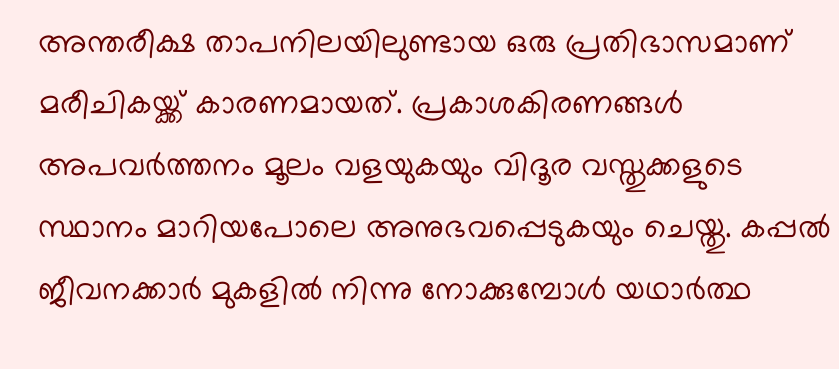അന്തരീക്ഷ താപനിലയിലുണ്ടായ ഒരു പ്രതിഭാസമാണ് മരീചികയ്ക്ക് കാരണമായത്. പ്രകാശകിരണങ്ങള്‍ അപവര്‍ത്തനം മൂലം വളയുകയും വിദൂര വസ്തുക്കളുടെ സ്ഥാനം മാറിയപോലെ അനുഭവപ്പെടുകയും ചെയ്തു. കപ്പല്‍ ജീവനക്കാര്‍ മുകളില്‍ നിന്നു നോക്കുമ്പോള്‍ യഥാര്‍ത്ഥ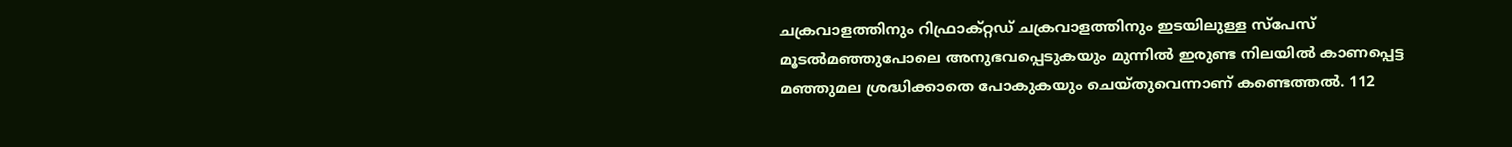ചക്രവാളത്തിനും റിഫ്രാക്റ്റഡ് ചക്രവാളത്തിനും ഇടയിലുള്ള സ്‌പേസ് മൂടല്‍മഞ്ഞുപോലെ അനുഭവപ്പെടുകയും മുന്നില്‍ ഇരുണ്ട നിലയില്‍ കാണപ്പെട്ട മഞ്ഞുമല ശ്രദ്ധിക്കാതെ പോകുകയും ചെയ്തുവെന്നാണ് കണ്ടെത്തല്‍. 112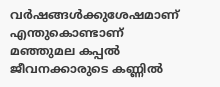വര്‍ഷങ്ങള്‍ക്കുശേഷമാണ് എന്തുകൊണ്ടാണ് മഞ്ഞുമല കപ്പല്‍ ജീവനക്കാരുടെ കണ്ണില്‍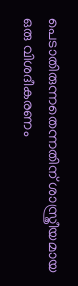പെടാതിരുന്നതെന്നതിന് ശാസ്ത്രീയമായ ഒരു വിശദീകരണം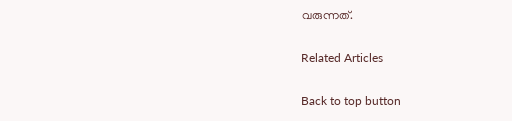വരുന്നത്.

Related Articles

Back to top button